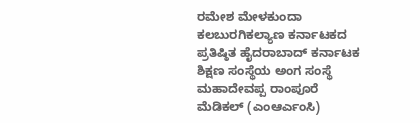ರಮೇಶ ಮೇಳಕುಂದಾ ಕಲಬುರಗಿಕಲ್ಯಾಣ ಕರ್ನಾಟಕದ ಪ್ರತಿಷ್ಠಿತ ಹೈದರಾಬಾದ್ ಕರ್ನಾಟಕ ಶಿಕ್ಷಣ ಸಂಸ್ಥೆಯ ಅಂಗ ಸಂಸ್ಥೆ ಮಹಾದೇವಪ್ಪ ರಾಂಪೂರೆ ಮೆಡಿಕಲ್ (ಎಂಆರ್ಎಂಸಿ)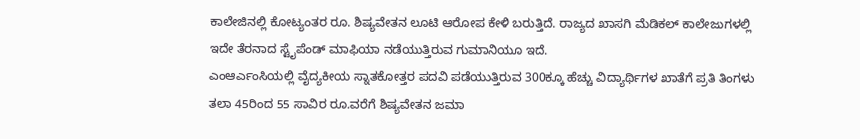ಕಾಲೇಜಿನಲ್ಲಿ ಕೋಟ್ಯಂತರ ರೂ. ಶಿಷ್ಯವೇತನ ಲೂಟಿ ಆರೋಪ ಕೇಳಿ ಬರುತ್ತಿದೆ. ರಾಜ್ಯದ ಖಾಸಗಿ ಮೆಡಿಕಲ್ ಕಾಲೇಜುಗಳಲ್ಲಿ ಇದೇ ತೆರನಾದ ಸ್ಟೈಪೆಂಡ್ ಮಾಫಿಯಾ ನಡೆಯುತ್ತಿರುವ ಗುಮಾನಿಯೂ ಇದೆ.
ಎಂಆರ್ಎಂಸಿಯಲ್ಲಿ ವೈದ್ಯಕೀಯ ಸ್ನಾತಕೋತ್ತರ ಪದವಿ ಪಡೆಯುತ್ತಿರುವ 300ಕ್ಕೂ ಹೆಚ್ಚು ವಿದ್ಯಾರ್ಥಿಗಳ ಖಾತೆಗೆ ಪ್ರತಿ ತಿಂಗಳು ತಲಾ 45ರಿಂದ 55 ಸಾವಿರ ರೂ.ವರೆಗೆ ಶಿಷ್ಯವೇತನ ಜಮಾ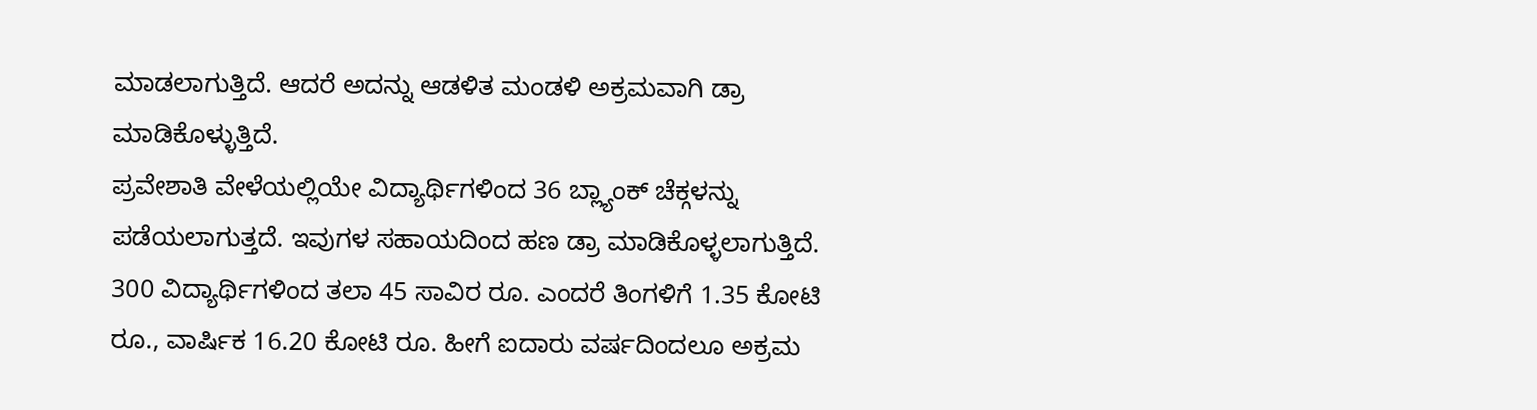ಮಾಡಲಾಗುತ್ತಿದೆ. ಆದರೆ ಅದನ್ನು ಆಡಳಿತ ಮಂಡಳಿ ಅಕ್ರಮವಾಗಿ ಡ್ರಾ ಮಾಡಿಕೊಳ್ಳುತ್ತಿದೆ.
ಪ್ರವೇಶಾತಿ ವೇಳೆಯಲ್ಲಿಯೇ ವಿದ್ಯಾರ್ಥಿಗಳಿಂದ 36 ಬ್ಲ್ಯಾಂಕ್ ಚೆಕ್ಗಳನ್ನು ಪಡೆಯಲಾಗುತ್ತದೆ. ಇವುಗಳ ಸಹಾಯದಿಂದ ಹಣ ಡ್ರಾ ಮಾಡಿಕೊಳ್ಳಲಾಗುತ್ತಿದೆ. 300 ವಿದ್ಯಾರ್ಥಿಗಳಿಂದ ತಲಾ 45 ಸಾವಿರ ರೂ. ಎಂದರೆ ತಿಂಗಳಿಗೆ 1.35 ಕೋಟಿ ರೂ., ವಾರ್ಷಿಕ 16.20 ಕೋಟಿ ರೂ. ಹೀಗೆ ಐದಾರು ವರ್ಷದಿಂದಲೂ ಅಕ್ರಮ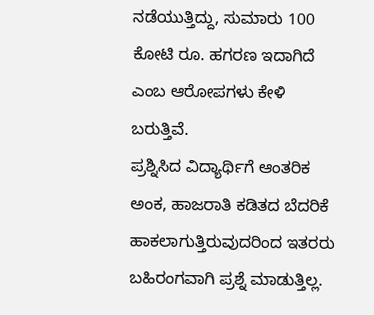ನಡೆಯುತ್ತಿದ್ದು, ಸುಮಾರು 100 ಕೋಟಿ ರೂ. ಹಗರಣ ಇದಾಗಿದೆ ಎಂಬ ಆರೋಪಗಳು ಕೇಳಿ ಬರುತ್ತಿವೆ.
ಪ್ರಶ್ನಿಸಿದ ವಿದ್ಯಾರ್ಥಿಗೆ ಆಂತರಿಕ ಅಂಕ, ಹಾಜರಾತಿ ಕಡಿತದ ಬೆದರಿಕೆ ಹಾಕಲಾಗುತ್ತಿರುವುದರಿಂದ ಇತರರು ಬಹಿರಂಗವಾಗಿ ಪ್ರಶ್ನೆ ಮಾಡುತ್ತಿಲ್ಲ.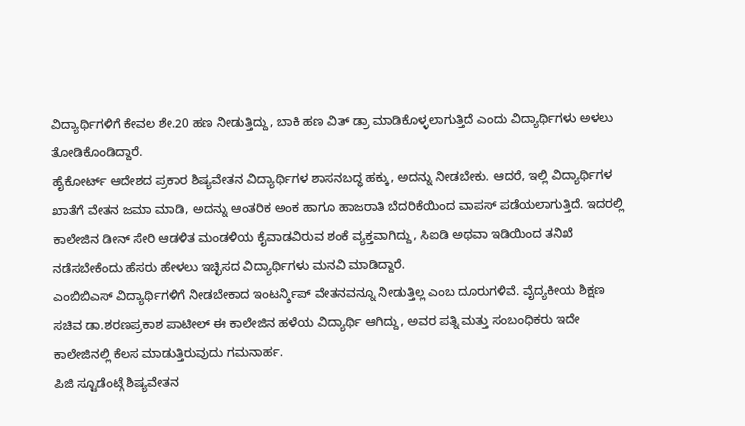ವಿದ್ಯಾರ್ಥಿಗಳಿಗೆ ಕೇವಲ ಶೇ.20 ಹಣ ನೀಡುತ್ತಿದ್ದು, ಬಾಕಿ ಹಣ ವಿತ್ ಡ್ರಾ ಮಾಡಿಕೊಳ್ಳಲಾಗುತ್ತಿದೆ ಎಂದು ವಿದ್ಯಾರ್ಥಿಗಳು ಅಳಲು ತೋಡಿಕೊಂಡಿದ್ದಾರೆ.
ಹೈಕೋರ್ಟ್ ಆದೇಶದ ಪ್ರಕಾರ ಶಿಷ್ಯವೇತನ ವಿದ್ಯಾರ್ಥಿಗಳ ಶಾಸನಬದ್ಧ ಹಕ್ಕು, ಅದನ್ನು ನೀಡಬೇಕು. ಆದರೆ, ಇಲ್ಲಿ ವಿದ್ಯಾರ್ಥಿಗಳ ಖಾತೆಗೆ ವೇತನ ಜಮಾ ಮಾಡಿ, ಅದನ್ನು ಆಂತರಿಕ ಅಂಕ ಹಾಗೂ ಹಾಜರಾತಿ ಬೆದರಿಕೆಯಿಂದ ವಾಪಸ್ ಪಡೆಯಲಾಗುತ್ತಿದೆ. ಇದರಲ್ಲಿ ಕಾಲೇಜಿನ ಡೀನ್ ಸೇರಿ ಆಡಳಿತ ಮಂಡಳಿಯ ಕೈವಾಡವಿರುವ ಶಂಕೆ ವ್ಯಕ್ತವಾಗಿದ್ದು, ಸಿಐಡಿ ಅಥವಾ ಇಡಿಯಿಂದ ತನಿಖೆ ನಡೆಸಬೇಕೆಂದು ಹೆಸರು ಹೇಳಲು ಇಚ್ಛಿಸದ ವಿದ್ಯಾರ್ಥಿಗಳು ಮನವಿ ಮಾಡಿದ್ದಾರೆ.
ಎಂಬಿಬಿಎಸ್ ವಿದ್ಯಾರ್ಥಿಗಳಿಗೆ ನೀಡಬೇಕಾದ ಇಂಟರ್ನ್ಶಿಪ್ ವೇತನವನ್ನೂ ನೀಡುತ್ತಿಲ್ಲ ಎಂಬ ದೂರುಗಳಿವೆ. ವೈದ್ಯಕೀಯ ಶಿಕ್ಷಣ ಸಚಿವ ಡಾ.ಶರಣಪ್ರಕಾಶ ಪಾಟೀಲ್ ಈ ಕಾಲೇಜಿನ ಹಳೆಯ ವಿದ್ಯಾರ್ಥಿ ಆಗಿದ್ದು, ಅವರ ಪತ್ನಿ ಮತ್ತು ಸಂಬಂಧಿಕರು ಇದೇ ಕಾಲೇಜಿನಲ್ಲಿ ಕೆಲಸ ಮಾಡುತ್ತಿರುವುದು ಗಮನಾರ್ಹ.
ಪಿಜಿ ಸ್ಟೂಡೆಂಟ್ಗೆ ಶಿಷ್ಯವೇತನ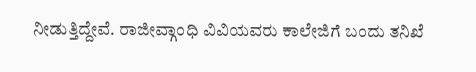ನೀಡುತ್ತಿದ್ದೇವೆ. ರಾಜೀವ್ಗಾಂಧಿ ವಿವಿಯವರು ಕಾಲೇಜಿಗೆ ಬಂದು ತನಿಖೆ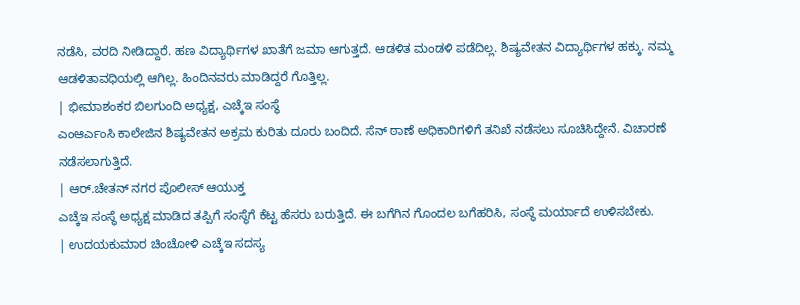ನಡೆಸಿ, ವರದಿ ನೀಡಿದ್ದಾರೆ. ಹಣ ವಿದ್ಯಾರ್ಥಿಗಳ ಖಾತೆಗೆ ಜಮಾ ಆಗುತ್ತದೆ. ಆಡಳಿತ ಮಂಡಳಿ ಪಡೆದಿಲ್ಲ. ಶಿಷ್ಯವೇತನ ವಿದ್ಯಾರ್ಥಿಗಳ ಹಕ್ಕು. ನಮ್ಮ ಆಡಳಿತಾವಧಿಯಲ್ಲಿ ಆಗಿಲ್ಲ. ಹಿಂದಿನವರು ಮಾಡಿದ್ದರೆ ಗೊತ್ತಿಲ್ಲ.
| ಭೀಮಾಶಂಕರ ಬಿಲಗುಂದಿ ಅಧ್ಯಕ್ಷ, ಎಚ್ಕೆಇ ಸಂಸ್ಥೆ
ಎಂಆರ್ಎಂಸಿ ಕಾಲೇಜಿನ ಶಿಷ್ಯವೇತನ ಅಕ್ರಮ ಕುರಿತು ದೂರು ಬಂದಿದೆ. ಸೆನ್ ಠಾಣೆ ಅಧಿಕಾರಿಗಳಿಗೆ ತನಿಖೆ ನಡೆಸಲು ಸೂಚಿಸಿದ್ದೇನೆ. ವಿಚಾರಣೆ ನಡೆಸಲಾಗುತ್ತಿದೆ.
| ಆರ್.ಚೇತನ್ ನಗರ ಪೊಲೀಸ್ ಆಯುಕ್ತ
ಎಚ್ಕೆಇ ಸಂಸ್ಥೆ ಅಧ್ಯಕ್ಷ ಮಾಡಿದ ತಪ್ಪಿಗೆ ಸಂಸ್ಥೆಗೆ ಕೆಟ್ಟ ಹೆಸರು ಬರುತ್ತಿದೆ. ಈ ಬಗೆಗಿನ ಗೊಂದಲ ಬಗೆಹರಿಸಿ, ಸಂಸ್ಥೆ ಮರ್ಯಾದೆ ಉಳಿಸಬೇಕು.
| ಉದಯಕುಮಾರ ಚಿಂಚೋಳಿ ಎಚ್ಕೆಇ ಸದಸ್ಯ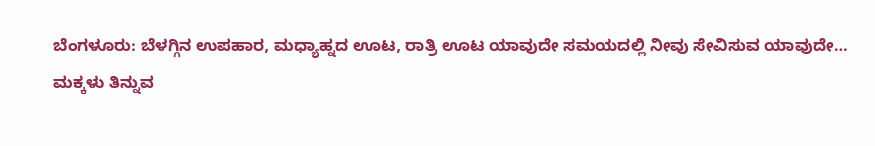ಬೆಂಗಳೂರು: ಬೆಳಗ್ಗಿನ ಉಪಹಾರ, ಮಧ್ಯಾಹ್ನದ ಊಟ, ರಾತ್ರಿ ಊಟ ಯಾವುದೇ ಸಮಯದಲ್ಲಿ ನೀವು ಸೇವಿಸುವ ಯಾವುದೇ…
ಮಕ್ಕಳು ತಿನ್ನುವ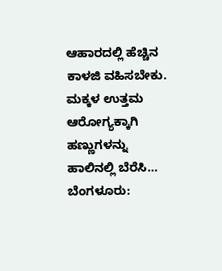ಆಹಾರದಲ್ಲಿ ಹೆಚ್ಚಿನ ಕಾಳಜಿ ವಹಿಸಬೇಕು. ಮಕ್ಕಳ ಉತ್ತಮ ಆರೋಗ್ಯಕ್ಕಾಗಿ ಹಣ್ಣುಗಳನ್ನು ಹಾಲಿನಲ್ಲಿ ಬೆರೆಸಿ…
ಬೆಂಗಳೂರು: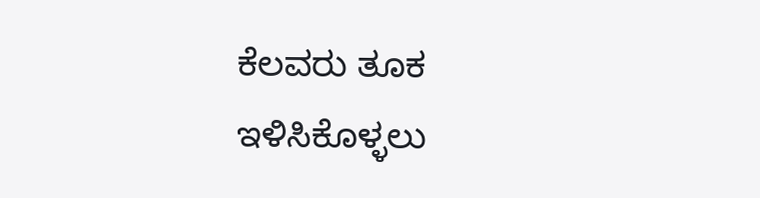ಕೆಲವರು ತೂಕ ಇಳಿಸಿಕೊಳ್ಳಲು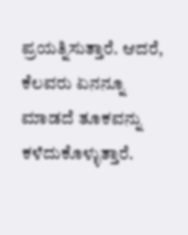ಪ್ರಯತ್ನಿಸುತ್ತಾರೆ. ಆದರೆ, ಕೆಲವರು ಏನನ್ನೂ ಮಾಡದೆ ತೂಕವನ್ನು ಕಳೆದುಕೊಳ್ಳುತ್ತಾರೆ.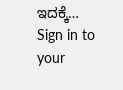ಇದಕ್ಕೆ…
Sign in to your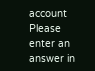account
Please enter an answer in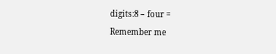digits:8 − four =
Remember me